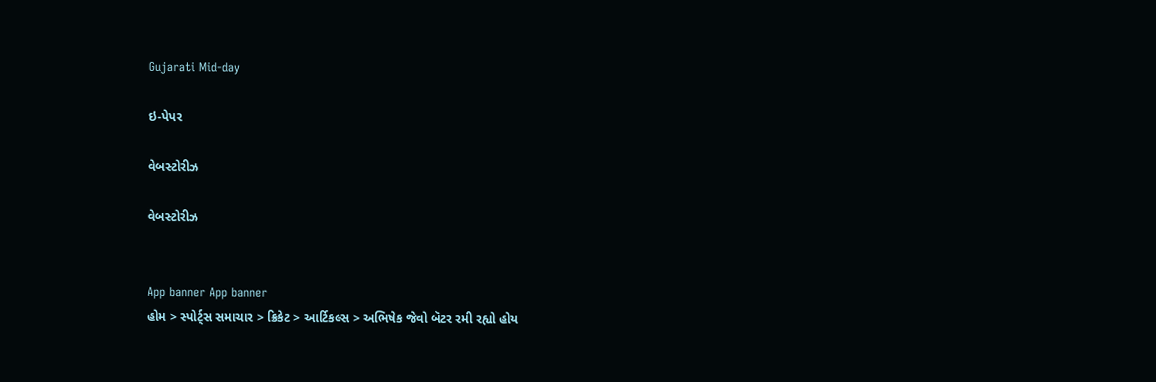Gujarati Mid-day

ઇ-પેપર

વેબસ્ટોરીઝ

વેબસ્ટોરીઝ


App banner App banner
હોમ > સ્પોર્ટ્સ સમાચાર > ક્રિકેટ > આર્ટિકલ્સ > અભિષેક જેવો બૅટર રમી રહ્યો હોય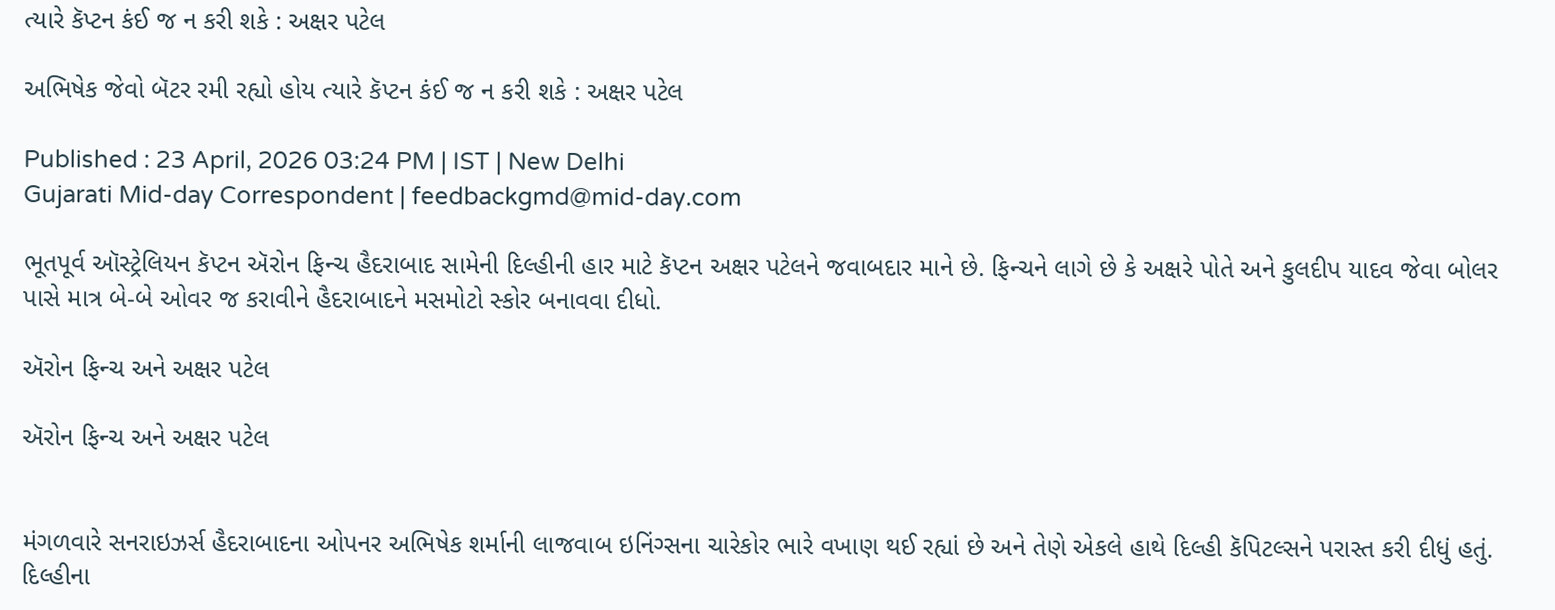ત્યારે કૅપ્ટન કંઈ જ ન કરી શકે : અક્ષર પટેલ

અભિષેક જેવો બૅટર રમી રહ્યો હોય ત્યારે કૅપ્ટન કંઈ જ ન કરી શકે : અક્ષર પટેલ

Published : 23 April, 2026 03:24 PM | IST | New Delhi
Gujarati Mid-day Correspondent | feedbackgmd@mid-day.com

ભૂતપૂર્વ ઑસ્ટ્રેલિયન કૅપ્ટન ઍરોન ફિન્ચ હૈદરાબાદ સામેની દિલ્હીની હાર માટે કૅપ્ટન અક્ષર પટેલને જવાબદાર માને છે. ફિન્ચને લાગે છે કે અક્ષરે પોતે અને કુલદીપ યાદવ જેવા બોલર પાસે માત્ર બે-બે ઓવર જ કરાવીને હૈદરાબાદને મસમોટો સ્કોર બનાવવા દીધો.

ઍરોન ફિન્ચ અને અક્ષર પટેલ

ઍરોન ફિન્ચ અને અક્ષર પટેલ


મંગળવારે સનરાઇઝર્સ હૈદરાબાદના ઓપનર અભિષેક શર્માની લાજવાબ ઇનિંગ્સના ચારેકોર ભારે વખાણ થઈ રહ્યાં છે અને તેણે એકલે હાથે દિલ્હી કૅપિટલ્સને પરાસ્ત કરી દીધું હતું. દિલ્હીના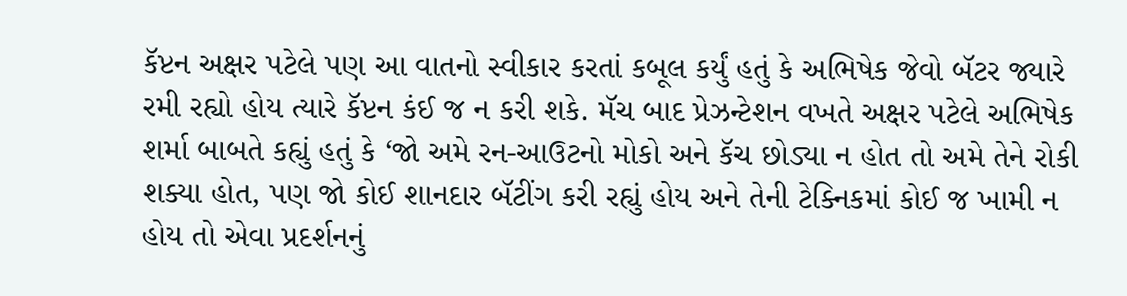કૅપ્ટન અક્ષર પટેલે પણ આ વાતનો સ્વીકાર કરતાં કબૂલ કર્યું હતું કે અભિષેક જેવો બૅટર જ્યારે રમી રહ્યો હોય ત્યારે કૅપ્ટન કંઈ જ ન કરી શકે. મૅચ બાદ પ્રેઝન્ટેશન વખતે અક્ષર પટેલે અભિષેક શર્મા બાબતે કહ્યું હતું કે ‘જો અમે રન-આઉટનો મોકો અને કૅચ છોડ્યા ન હોત તો અમે તેને રોકી શક્યા હોત, પણ જો કોઈ શાનદાર બૅટીંગ કરી રહ્યું હોય અને તેની ટેક્નિકમાં કોઈ જ ખામી ન હોય તો એવા પ્રદર્શનનું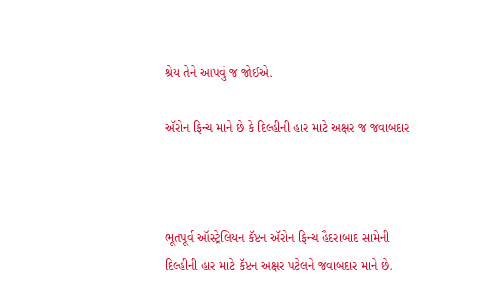શ્રેય તેને આપવું જ જોઈએ.

ઍરોન ફિન્ચ માને છે કે દિલ્હીની હાર માટે અક્ષર જ જવાબદાર



ભૂતપૂર્વ ઑસ્ટ્રેલિયન કૅપ્ટન ઍરોન ફિન્ચ હૈદરાબાદ સામેની દિલ્હીની હાર માટે કૅપ્ટન અક્ષર પટેલને જવાબદાર માને છે.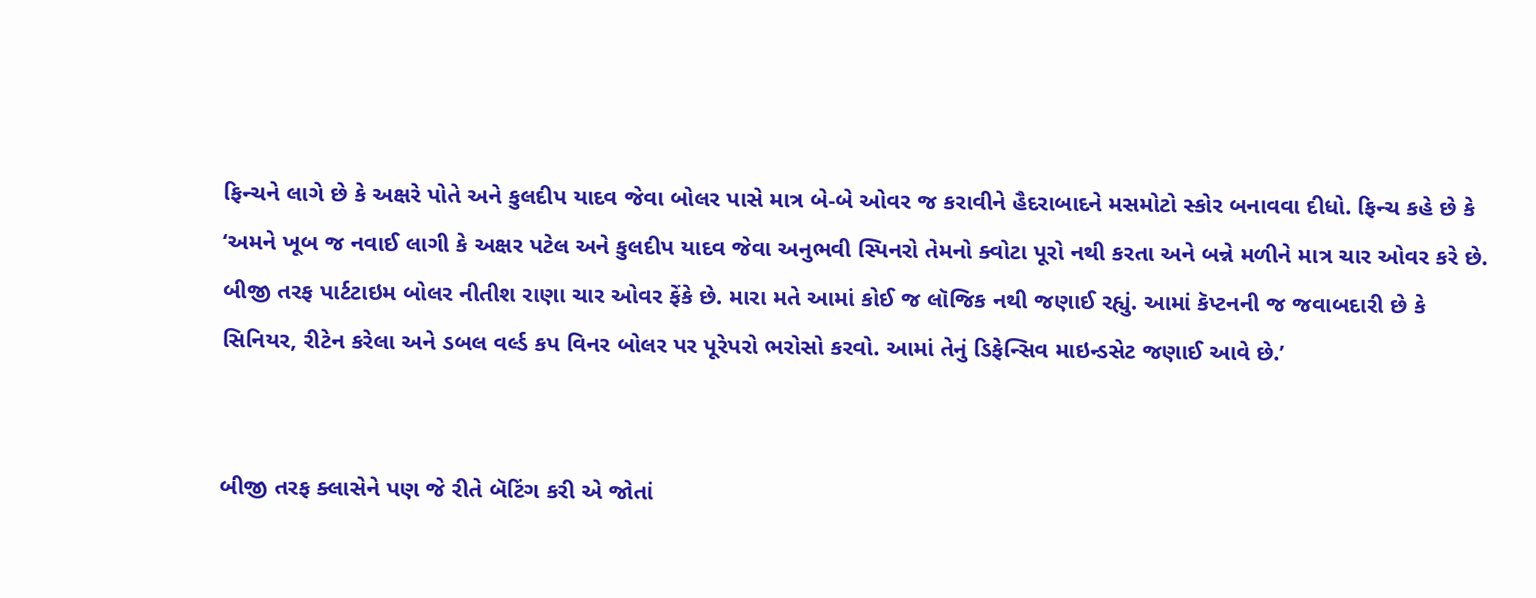ફિન્ચને લાગે છે કે અક્ષરે પોતે અને કુલદીપ યાદવ જેવા બોલર પાસે માત્ર બે-બે ઓવર જ કરાવીને હૈદરાબાદને મસમોટો સ્કોર બનાવવા દીધો. ફિન્ચ કહે છે કે ‘અમને ખૂબ જ નવાઈ લાગી કે અક્ષર પટેલ અને કુલદીપ યાદવ જેવા અનુભવી સ્પિનરો તેમનો ક્વોટા પૂરો નથી કરતા અને બન્ને મળીને માત્ર ચાર ઓવર કરે છે. બીજી તરફ પાર્ટટાઇમ બોલર નીતીશ રાણા ચાર ઓવર ફેંકે છે. મારા મતે આમાં કોઈ જ લૉજિક નથી જણાઈ રહ્યું. આમાં કૅપ્ટનની જ જવાબદારી છે કે સિનિયર, રીટેન કરેલા અને ડબલ વર્લ્ડ કપ વિનર બોલર પર પૂરેપરો ભરોસો કરવો. આમાં તેનું ડિફેન્સિવ માઇન્ડસેટ જણાઈ આવે છે.’


બીજી તરફ ક્લાસેને પણ જે રીતે બૅટિંગ કરી એ જોતાં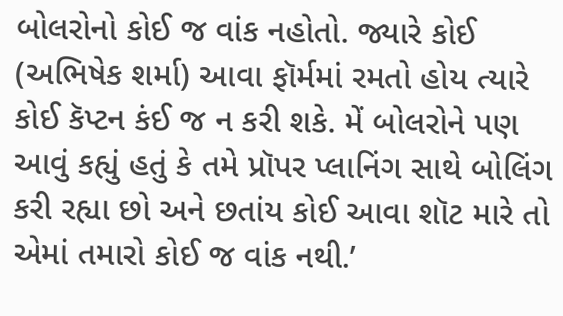બોલરોનો કોઈ જ વાંક નહોતો. જ્યારે કોઈ (અભિષેક શર્મા) આવા ફૉર્મમાં રમતો હોય ત્યારે કોઈ કૅપ્ટન કંઈ જ ન કરી શકે. મેં બોલરોને પણ આવું કહ્યું હતું કે તમે પ્રૉપર પ્લાનિંગ સાથે બોલિંગ કરી રહ્યા છો અને છતાંય કોઈ આવા શૉટ મારે તો એમાં તમારો કોઈ જ વાંક નથી.’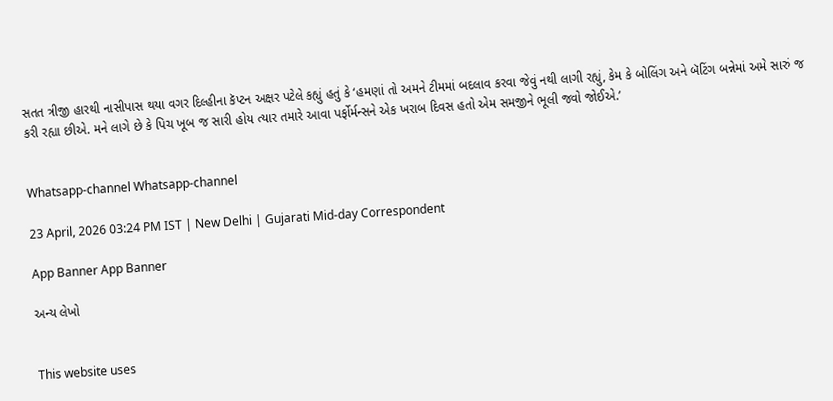સતત ત્રીજી હારથી નાસીપાસ થયા વગર દિલ્હીના કૅપ્ટન અક્ષર પટેલે કહ્યું હતું કે ‘હમણાં તો અમને ટીમમાં બદલાવ કરવા જેવું નથી લાગી રહ્યું, કેમ કે બોલિંગ અને બૅટિંગ બન્નેમાં અમે સારું જ કરી રહ્યા છીએ. મને લાગે છે કે પિચ ખૂબ જ સારી હોય ત્યાર તમારે આવા પર્ફોર્મન્સને એક ખરાબ દિવસ હતો એમ સમજીને ભૂલી જવો જોઈએ.’


Whatsapp-channel Whatsapp-channel

23 April, 2026 03:24 PM IST | New Delhi | Gujarati Mid-day Correspondent

App Banner App Banner

અન્ય લેખો


This website uses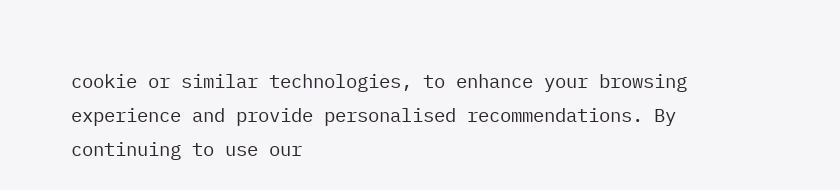cookie or similar technologies, to enhance your browsing experience and provide personalised recommendations. By continuing to use our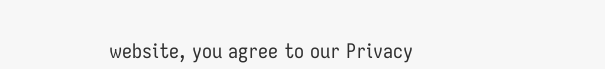website, you agree to our Privacy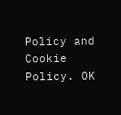Policy and Cookie Policy. OK